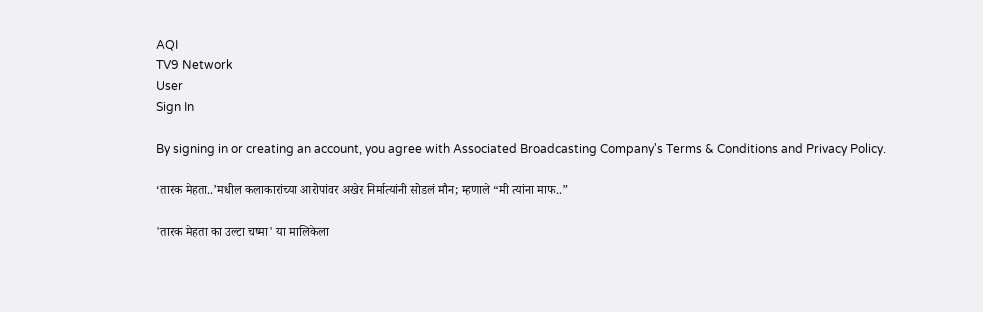AQI
TV9 Network
User
Sign In

By signing in or creating an account, you agree with Associated Broadcasting Company's Terms & Conditions and Privacy Policy.

‘तारक मेहता..’मधील कलाकारांच्या आरोपांवर अखेर निर्मात्यांनी सोडलं मौन; म्हणाले “मी त्यांना माफ..”

'तारक मेहता का उल्टा चष्मा' या मालिकेला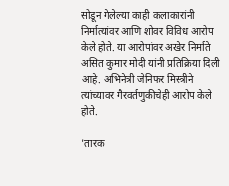सोडून गेलेल्या काही कलाकारांनी निर्मात्यांवर आणि शोवर विविध आरोप केले होते. या आरोपांवर अखेर निर्माते असित कुमार मोदी यांनी प्रतिक्रिया दिली आहे. अभिनेत्री जेनिफर मिस्त्रीने त्यांच्यावर गैरवर्तणुकीचेही आरोप केले होते.

'तारक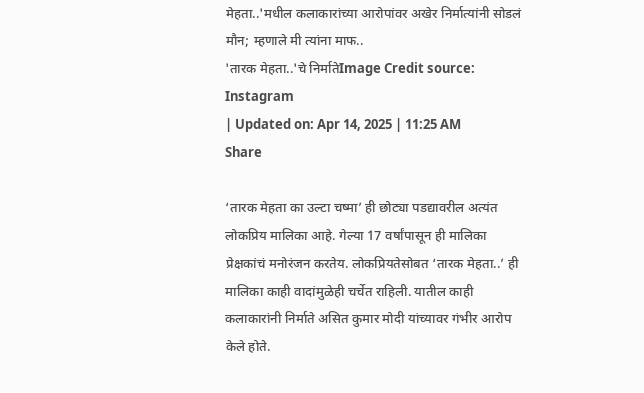मेहता..'मधील कलाकारांच्या आरोपांवर अखेर निर्मात्यांनी सोडलं मौन; म्हणाले मी त्यांना माफ..
'तारक मेहता..'चे निर्मातेImage Credit source: Instagram
| Updated on: Apr 14, 2025 | 11:25 AM
Share

‘तारक मेहता का उल्टा चष्मा’ ही छोट्या पडद्यावरील अत्यंत लोकप्रिय मालिका आहे. गेल्या 17 वर्षांपासून ही मालिका प्रेक्षकांचं मनोरंजन करतेय. लोकप्रियतेसोबत ‘तारक मेहता..’ ही मालिका काही वादांमुळेही चर्चेत राहिली. यातील काही कलाकारांनी निर्माते असित कुमार मोदी यांच्यावर गंभीर आरोप केले होते.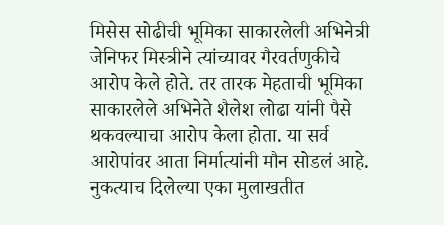मिसेस सोढीची भूमिका साकारलेली अभिनेत्री जेनिफर मिस्त्रीने त्यांच्यावर गैरवर्तणुकीचे आरोप केले होते. तर तारक मेहताची भूमिका साकारलेले अभिनेते शैलेश लोढा यांनी पैसे थकवल्याचा आरोप केला होता. या सर्व आरोपांवर आता निर्मात्यांनी मौन सोडलं आहे. नुकत्याच दिलेल्या एका मुलाखतीत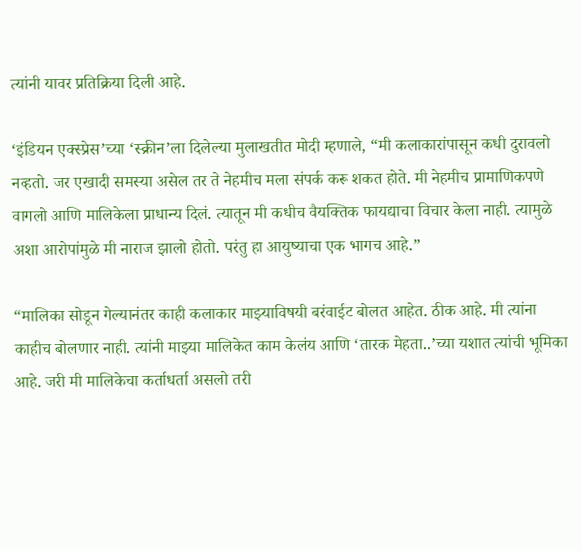त्यांनी यावर प्रतिक्रिया दिली आहे.

‘इंडियन एक्स्प्रेस’च्या ‘स्क्रीन’ला दिलेल्या मुलाखतीत मोदी म्हणाले, “मी कलाकारांपासून कधी दुरावलो नव्हतो. जर एखादी समस्या असेल तर ते नेहमीच मला संपर्क करू शकत होते. मी नेहमीच प्रामाणिकपणे वागलो आणि मालिकेला प्राधान्य दिलं. त्यातून मी कधीच वैयक्तिक फायद्याचा विचार केला नाही. त्यामुळे अशा आरोपांमुळे मी नाराज झालो होतो. परंतु हा आयुष्याचा एक भागच आहे.”

“मालिका सोडून गेल्यानंतर काही कलाकार माझ्याविषयी बरंवाईट बोलत आहेत. ठीक आहे. मी त्यांना काहीच बोलणार नाही. त्यांनी माझ्या मालिकेत काम केलंय आणि ‘तारक मेहता..’च्या यशात त्यांची भूमिका आहे. जरी मी मालिकेचा कर्ताधर्ता असलो तरी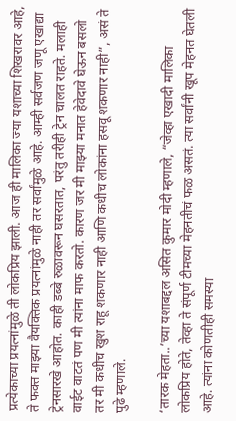प्रत्येकाच्या प्रयत्नांमुळे ती लोकप्रिय झाली. आज ही मालिका ज्या यशाच्या शिखरावर आहे, ते फक्त माझ्या वैयक्तिक प्रयत्नांमुळे नाही तर सर्वांमुळे आहे. आम्ही सर्वजण जणू एखाद्या ट्रेनसारखे आहोत. काही डब्बे रुळावरून घसरतात, परंतु तरीही ट्रेन चालत राहते. मलाही वाईट वाटतं पण मी त्यांना माफ करतो. कारण जर मी माझ्या मनात हेवेदावे घेऊन बसलो तर मी कधीच खुश राहू शकणार नाही आणि कधीच लोकांना हसवू शकणार नाही”, असं ते पुढे म्हणाले.

‘तारक मेहता..’च्या यशाबद्दल असित कुमार मोदी म्हणाले, “जेव्हा एखादी मालिका लोकप्रिय होते, तेव्हा ते संपूर्ण टीमच्या मेहनतीचं फळ असतं. त्या सर्वांनी खूप मेहनत घेतली आहे. त्यांना कोणतीही समस्या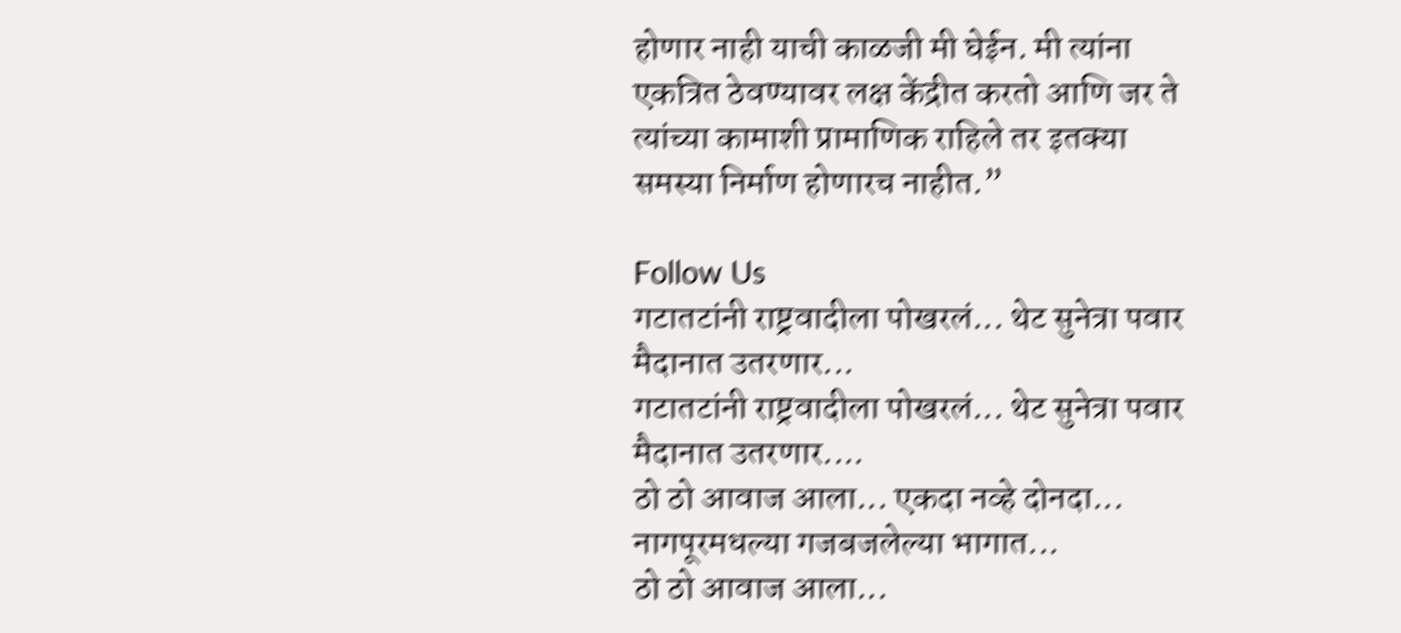होणार नाही याची काळजी मी घेईन. मी त्यांना एकत्रित ठेवण्यावर लक्ष केंद्रीत करतो आणि जर ते त्यांच्या कामाशी प्रामाणिक राहिले तर इतक्या समस्या निर्माण होणारच नाहीत.”

Follow Us
गटातटांनी राष्ट्रवादीला पोखरलं... थेट सुनेत्रा पवार मैदानात उतरणार...
गटातटांनी राष्ट्रवादीला पोखरलं... थेट सुनेत्रा पवार मैदानात उतरणार....
ठो ठो आवाज आला... एकदा नव्हे दोनदा... नागपूरमधल्या गजबजलेल्या भागात...
ठो ठो आवाज आला...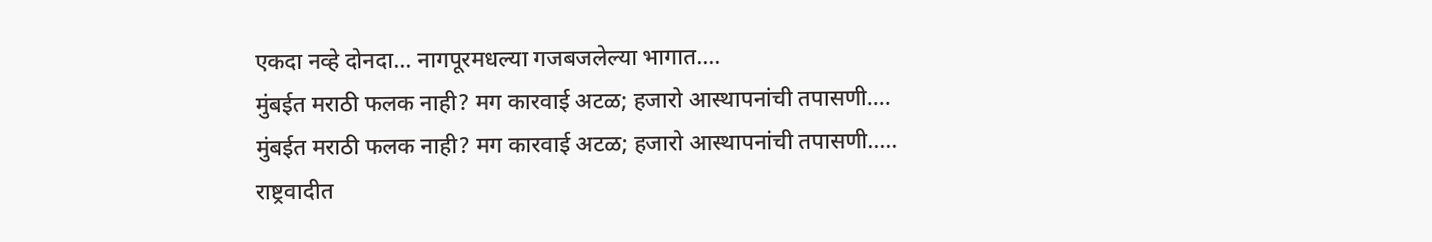एकदा नव्हे दोनदा... नागपूरमधल्या गजबजलेल्या भागात....
मुंबईत मराठी फलक नाही? मग कारवाई अटळ; हजारो आस्थापनांची तपासणी....
मुंबईत मराठी फलक नाही? मग कारवाई अटळ; हजारो आस्थापनांची तपासणी.....
राष्ट्रवादीत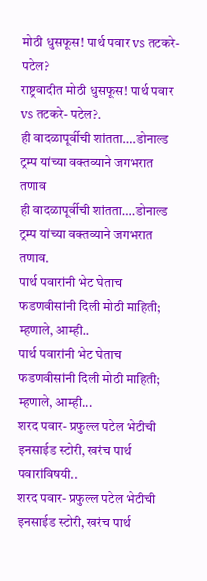मोठी धुसफूस! पार्थ पवार vs तटकरे- पटेल?
राष्ट्रवादीत मोठी धुसफूस! पार्थ पवार vs तटकरे- पटेल?.
ही वादळापूर्वीची शांतता….डोनाल्ड ट्रम्प यांच्या वक्तव्याने जगभरात तणाव
ही वादळापूर्वीची शांतता….डोनाल्ड ट्रम्प यांच्या वक्तव्याने जगभरात तणाव.
पार्थ पवारांनी भेट घेताच फडणवीसांनी दिली मोठी माहिती; म्हणाले, आम्ही..
पार्थ पवारांनी भेट घेताच फडणवीसांनी दिली मोठी माहिती; म्हणाले, आम्ही...
शरद पवार- प्रफुल्ल पटेल भेटीची इनसाईड स्टोरी, खरंच पार्थ पवारांविषयी..
शरद पवार- प्रफुल्ल पटेल भेटीची इनसाईड स्टोरी, खरंच पार्थ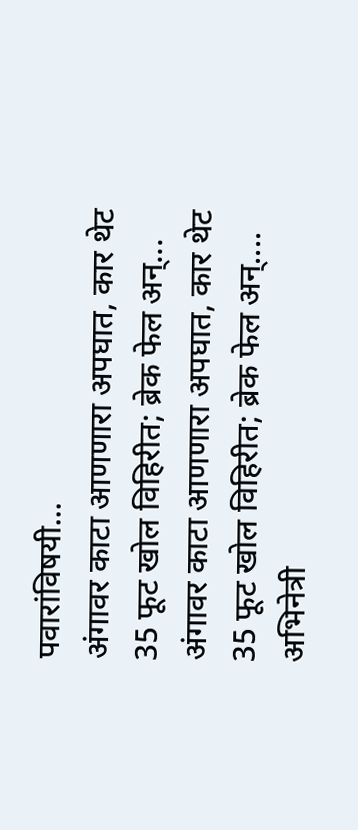पवारांविषयी...
अंगावर काटा आणणारा अपघात, कार थेट 35 फूट खोल विहिरीत; ब्रेक फेल अन्...
अंगावर काटा आणणारा अपघात, कार थेट 35 फूट खोल विहिरीत; ब्रेक फेल अन्....
अभिनेत्री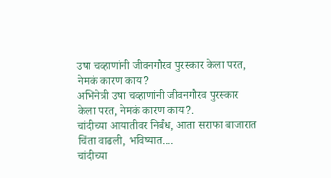उषा चव्हाणांनी जीवनगौरव पुरस्कार केला परत, नेमकं कारण काय?
अभिनेत्री उषा चव्हाणांनी जीवनगौरव पुरस्कार केला परत, नेमकं कारण काय?.
चांदीच्या आयातीवर निर्बंध, आता सराफा बाजारात चिंता वाढली, भविष्यात....
चांदीच्या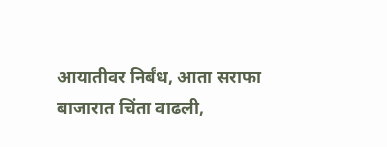आयातीवर निर्बंध, आता सराफा बाजारात चिंता वाढली,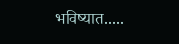भविष्यात.....